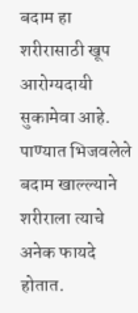बदाम हा शरीरासाठी खूप आरोग्यदायी सुकामेवा आहे. पाण्यात भिजवलेले बदाम खाल्ल्याने शरीराला त्याचे अनेक फायदे होतात.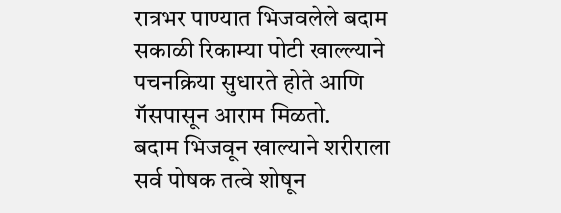रात्रभर पाण्यात भिजवलेले बदाम सकाळी रिकाम्या पोटी खाल्ल्याने पचनक्रिया सुधारते होते आणि गॅसपासून आराम मिळतो.
बदाम भिजवून खाल्याने शरीराला सर्व पोषक तत्वे शोषून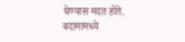घेण्यास मदत होते.
बदामामध्ये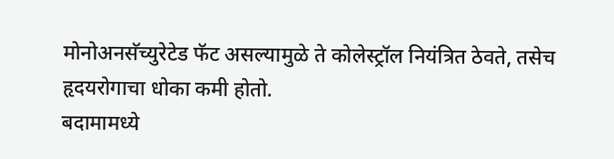मोनोअनसॅच्युरेटेड फॅट असल्यामुळे ते कोलेस्ट्रॉल नियंत्रित ठेवते, तसेच हृदयरोगाचा धोका कमी होतो.
बदामामध्ये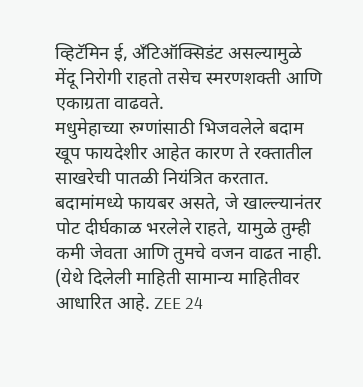व्हिटॅमिन ई, अँटिऑक्सिडंट असल्यामुळे मेंदू निरोगी राहतो तसेच स्मरणशक्ती आणि एकाग्रता वाढवते.
मधुमेहाच्या रुग्णांसाठी भिजवलेले बदाम खूप फायदेशीर आहेत कारण ते रक्तातील साखरेची पातळी नियंत्रित करतात.
बदामांमध्ये फायबर असते, जे खाल्ल्यानंतर पोट दीर्घकाळ भरलेले राहते, यामुळे तुम्ही कमी जेवता आणि तुमचे वजन वाढत नाही.
(येथे दिलेली माहिती सामान्य माहितीवर आधारित आहे. ZEE 24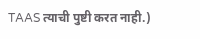TAAS त्याची पुष्टी करत नाही.)